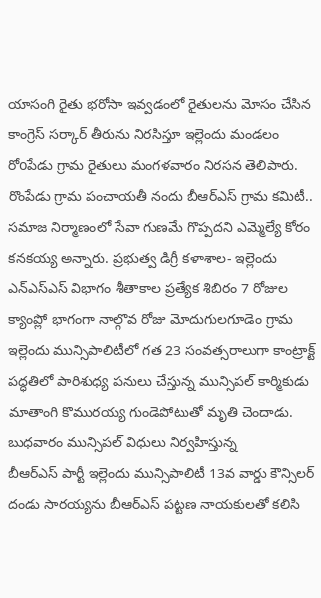యాసంగి రైతు భరోసా ఇవ్వడంలో రైతులను మోసం చేసిన కాంగ్రెస్ సర్కార్ తీరును నిరసిస్తూ ఇల్లెందు మండలం రోoపేడు గ్రామ రైతులు మంగళవారం నిరసన తెలిపారు. రొంపేడు గ్రామ పంచాయతీ నందు బీఆర్ఎస్ గ్రామ కమిటీ..
సమాజ నిర్మాణంలో సేవా గుణమే గొప్పదని ఎమ్మెల్యే కోరం కనకయ్య అన్నారు. ప్రభుత్వ డిగ్రీ కళాశాల- ఇల్లెందు ఎన్ఎస్ఎస్ విభాగం శీతాకాల ప్రత్యేక శిబిరం 7 రోజుల క్యాంప్లో భాగంగా నాల్గొవ రోజు మోదుగులగూడెం గ్రామ
ఇల్లెందు మున్సిపాలిటీలో గత 23 సంవత్సరాలుగా కాంట్రాక్ట్ పద్ధతిలో పారిశుధ్య పనులు చేస్తున్న మున్సిపల్ కార్మికుడు మాతాంగి కొమురయ్య గుండెపోటుతో మృతి చెందాడు. బుధవారం మున్సిపల్ విధులు నిర్వహిస్తున్న
బీఆర్ఎస్ పార్టీ ఇల్లెందు మున్సిపాలిటీ 13వ వార్డు కౌన్సిలర్ దండు సారయ్యను బీఆర్ఎస్ పట్టణ నాయకులతో కలిసి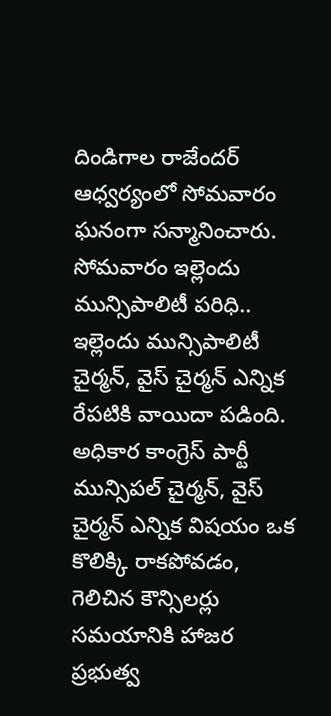దిండిగాల రాజేందర్ ఆధ్వర్యంలో సోమవారం ఘనంగా సన్మానించారు. సోమవారం ఇల్లెందు మున్సిపాలిటీ పరిధి..
ఇల్లెందు మున్సిపాలిటీ చైర్మన్, వైస్ చైర్మన్ ఎన్నిక రేపటికి వాయిదా పడింది. అధికార కాంగ్రెస్ పార్టీ మున్సిపల్ చైర్మన్, వైస్ చైర్మన్ ఎన్నిక విషయం ఒక కొలిక్కి రాకపోవడం, గెలిచిన కౌన్సిలర్లు సమయానికి హాజర
ప్రభుత్వ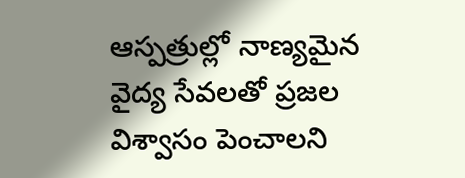ఆస్పత్రుల్లో నాణ్యమైన వైద్య సేవలతో ప్రజల విశ్వాసం పెంచాలని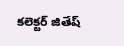కలెక్టర్ జితేష్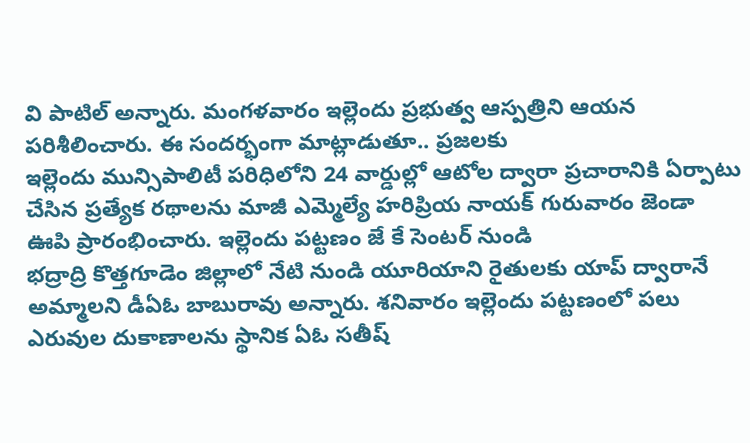వి పాటిల్ అన్నారు. మంగళవారం ఇల్లెందు ప్రభుత్వ ఆస్పత్రిని ఆయన పరిశీలించారు. ఈ సందర్భంగా మాట్లాడుతూ.. ప్రజలకు
ఇల్లెందు మున్సిపాలిటీ పరిధిలోని 24 వార్డుల్లో ఆటోల ద్వారా ప్రచారానికి ఏర్పాటు చేసిన ప్రత్యేక రథాలను మాజీ ఎమ్మెల్యే హరిప్రియ నాయక్ గురువారం జెండా ఊపి ప్రారంభించారు. ఇల్లెందు పట్టణం జే కే సెంటర్ నుండి
భద్రాద్రి కొత్తగూడెం జిల్లాలో నేటి నుండి యూరియాని రైతులకు యాప్ ద్వారానే అమ్మాలని డీఏఓ బాబురావు అన్నారు. శనివారం ఇల్లెందు పట్టణంలో పలు ఎరువుల దుకాణాలను స్థానిక ఏఓ సతీష్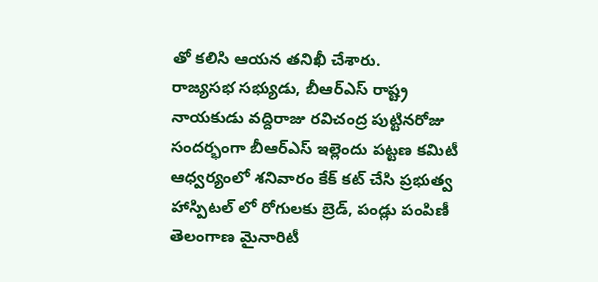తో కలిసి ఆయన తనిఖీ చేశారు.
రాజ్యసభ సభ్యుడు, బీఆర్ఎస్ రాష్ట్ర నాయకుడు వద్దిరాజు రవిచంద్ర పుట్టినరోజు సందర్భంగా బీఆర్ఎస్ ఇల్లెందు పట్టణ కమిటీ ఆధ్వర్యంలో శనివారం కేక్ కట్ చేసి ప్రభుత్వ హాస్పిటల్ లో రోగులకు బ్రెడ్, పండ్లు పంపిణీ
తెలంగాణ మైనారిటీ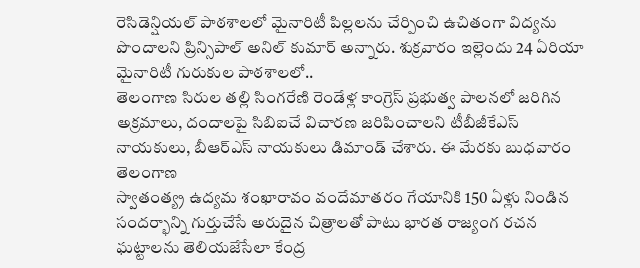రెసిడెన్షియల్ పాఠశాలలో మైనారిటీ పిల్లలను చేర్పించి ఉచితంగా విద్యను పొందాలని ప్రిన్సిపాల్ అనిల్ కుమార్ అన్నారు. శుక్రవారం ఇల్లెందు 24 ఏరియా మైనారిటీ గురుకుల పాఠశాలలో..
తెలంగాణ సిరుల తల్లి సింగరేణి రెండేళ్ల కాంగ్రెస్ ప్రభుత్వ పాలనలో జరిగిన అక్రమాలు, దందాలపై సిబిఐచే విచారణ జరిపించాలని టీబీజీకేఎస్ నాయకులు, బీఆర్ఎస్ నాయకులు డిమాండ్ చేశారు. ఈ మేరకు బుధవారం తెలంగాణ
స్వాతంత్య్ర ఉద్యమ శంఖారావం వందేమాతరం గేయానికి 150 ఏళ్లు నిండిన సందర్భాన్ని గుర్తుచేసే అరుదైన చిత్రాలతో పాటు భారత రాజ్యంగ రచన ఘట్టాలను తెలియజేసేలా కేంద్ర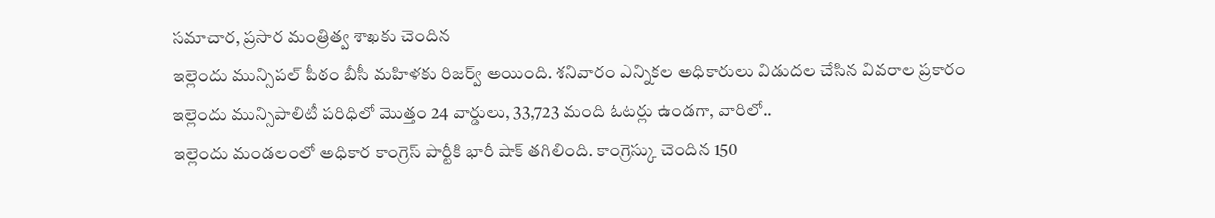సమాచార, ప్రసార మంత్రిత్వ శాఖకు చెందిన
ఇల్లెందు మున్సిపల్ పీఠం బీసీ మహిళకు రిజర్వ్ అయింది. శనివారం ఎన్నికల అధికారులు విడుదల చేసిన వివరాల ప్రకారం ఇల్లెందు మున్సిపాలిటీ పరిధిలో మొత్తం 24 వార్డులు, 33,723 మంది ఓటర్లు ఉండగా, వారిలో..
ఇల్లెందు మండలంలో అధికార కాంగ్రెస్ పార్టీకి భారీ షాక్ తగిలింది. కాంగ్రెస్కు చెందిన 150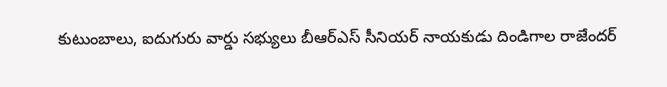కుటుంబాలు, ఐదుగురు వార్డు సభ్యులు బీఆర్ఎస్ సీనియర్ నాయకుడు దిండిగాల రాజేందర్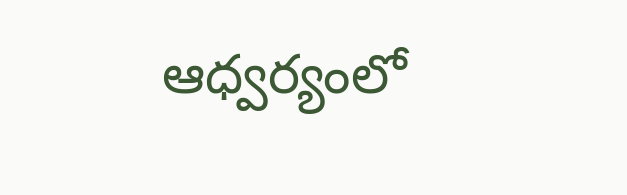ఆధ్వర్యంలో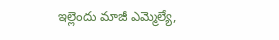ఇల్లెందు మాజీ ఎమ్మెల్యే,